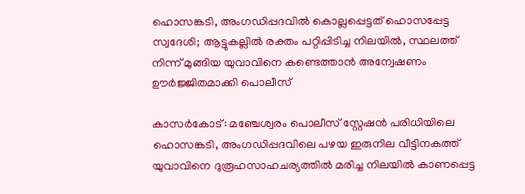ഹൊസങ്കടി, അംഗഡിപ്പദവില്‍ കൊല്ലപ്പെട്ടത് ഹൊസപ്പേട്ട സ്വദേശി; ആട്ടുകല്ലില്‍ രക്തം പറ്റിപ്പിടിച്ച നിലയില്‍, സ്ഥലത്ത് നിന്ന് മുങ്ങിയ യുവാവിനെ കണ്ടെത്താന്‍ അന്വേഷണം ഊര്‍ജ്ജിതമാക്കി പൊലീസ്

കാസര്‍കോട്: മഞ്ചേശ്വരം പൊലീസ് സ്റ്റേഷന്‍ പരിധിയിലെ ഹൊസങ്കടി, അംഗഡിപ്പദവിലെ പഴയ ഇരുനില വീട്ടിനകത്ത് യുവാവിനെ ദുരൂഹസാഹചര്യത്തില്‍ മരിച്ച നിലയില്‍ കാണപ്പെട്ട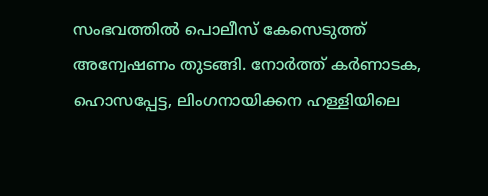സംഭവത്തില്‍ പൊലീസ് കേസെടുത്ത് അന്വേഷണം തുടങ്ങി. നോര്‍ത്ത് കര്‍ണാടക, ഹൊസപ്പേട്ട, ലിംഗനായിക്കന ഹള്ളിയിലെ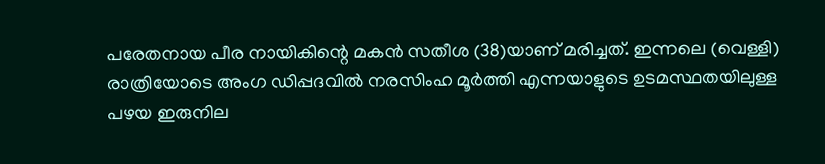പരേതനായ പീര നായികിന്റെ മകന്‍ സതീശ (38)യാണ് മരിച്ചത്. ഇന്നലെ (വെള്ളി) രാത്രിയോടെ അംഗ ഡിപ്പദവിൽ നരസിംഹ മൂര്‍ത്തി എന്നയാളുടെ ഉടമസ്ഥതയിലുള്ള പഴയ ഇരുനില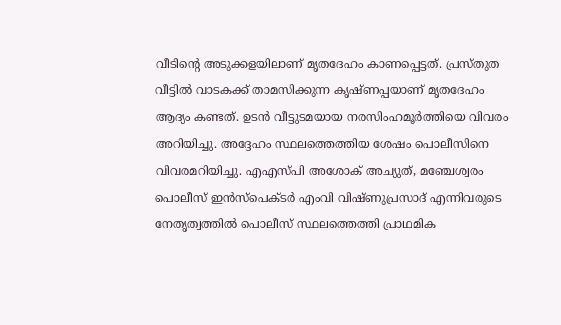വീടിന്റെ അടുക്കളയിലാണ് മൃതദേഹം കാണപ്പെട്ടത്. പ്രസ്തുത വീട്ടില്‍ വാടകക്ക് താമസിക്കുന്ന കൃഷ്ണപ്പയാണ് മൃതദേഹം ആദ്യം കണ്ടത്. ഉടന്‍ വീട്ടുടമയായ നരസിംഹമൂര്‍ത്തിയെ വിവരം അറിയിച്ചു. അദ്ദേഹം സ്ഥലത്തെത്തിയ ശേഷം പൊലീസിനെ വിവരമറിയിച്ചു. എഎസ്പി അശോക് അച്യുത്, മഞ്ചേശ്വരം പൊലീസ് ഇന്‍സ്‌പെക്ടര്‍ എംവി വിഷ്ണുപ്രസാദ് എന്നിവരുടെ നേതൃത്വത്തില്‍ പൊലീസ് സ്ഥലത്തെത്തി പ്രാഥമിക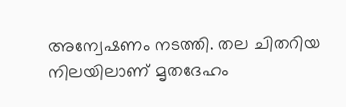അന്വേഷണം നടത്തി. തല ചിതറിയ നിലയിലാണ് മൃതദേഹം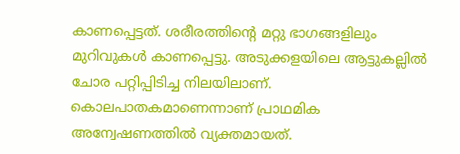കാണപ്പെട്ടത്. ശരീരത്തിന്റെ മറ്റു ഭാഗങ്ങളിലും മുറിവുകള്‍ കാണപ്പെട്ടു. അടുക്കളയിലെ ആട്ടുകല്ലില്‍ ചോര പറ്റിപ്പിടിച്ച നിലയിലാണ്. കൊലപാതകമാണെന്നാണ് പ്രാഥമിക അന്വേഷണത്തില്‍ വ്യക്തമായത്.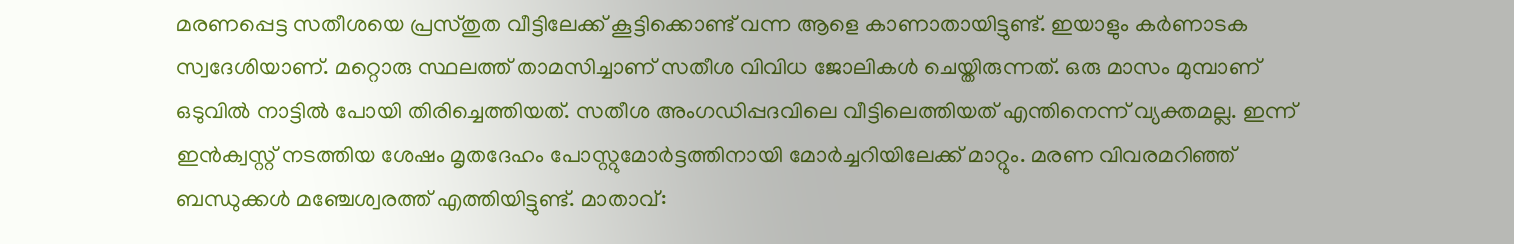മരണപ്പെട്ട സതീശയെ പ്രസ്തുത വീട്ടിലേക്ക് കൂട്ടിക്കൊണ്ട് വന്ന ആളെ കാണാതായിട്ടുണ്ട്. ഇയാളും കര്‍ണാടക സ്വദേശിയാണ്. മറ്റൊരു സ്ഥലത്ത് താമസിച്ചാണ് സതീശ വിവിധ ജോലികള്‍ ചെയ്തിരുന്നത്. ഒരു മാസം മുമ്പാണ് ഒടുവില്‍ നാട്ടില്‍ പോയി തിരിച്ചെത്തിയത്. സതീശ അംഗഡിപ്പദവിലെ വീട്ടിലെത്തിയത് എന്തിനെന്ന് വ്യക്തമല്ല. ഇന്ന് ഇന്‍ക്വസ്റ്റ് നടത്തിയ ശേഷം മൃതദേഹം പോസ്റ്റുമോര്‍ട്ടത്തിനായി മോര്‍ച്ചറിയിലേക്ക് മാറ്റും. മരണ വിവരമറിഞ്ഞ് ബന്ധുക്കള്‍ മഞ്ചേശ്വരത്ത് എത്തിയിട്ടുണ്ട്. മാതാവ്: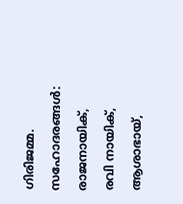ഗിരിജമ്മ. സഹോദരങ്ങള്‍: രാജനായിക്, രവി നായിക്, ആശാഭായ്,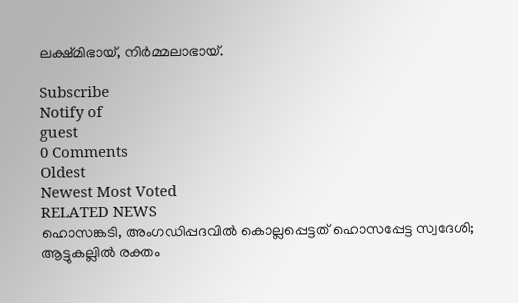ലക്ഷ്മിഭായ്, നിര്‍മ്മലാഭായ്‌.

Subscribe
Notify of
guest
0 Comments
Oldest
Newest Most Voted
RELATED NEWS
ഹൊസങ്കടി, അംഗഡിപ്പദവില്‍ കൊല്ലപ്പെട്ടത് ഹൊസപ്പേട്ട സ്വദേശി; ആട്ടുകല്ലില്‍ രക്തം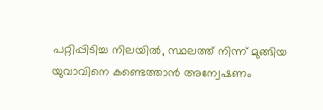പറ്റിപ്പിടിച്ച നിലയില്‍, സ്ഥലത്ത് നിന്ന് മുങ്ങിയ യുവാവിനെ കണ്ടെത്താന്‍ അന്വേഷണം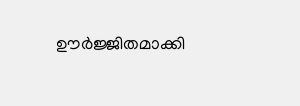ഊര്‍ജ്ജിതമാക്കി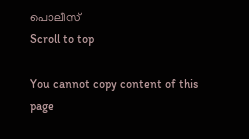പൊലീസ്
Scroll to top

You cannot copy content of this page